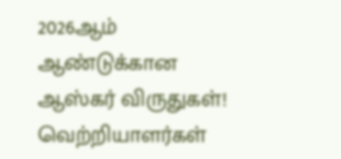2026ஆம் ஆண்டுக்கான ஆஸ்கர் விருதுகள்! வெற்றியாளர்கள்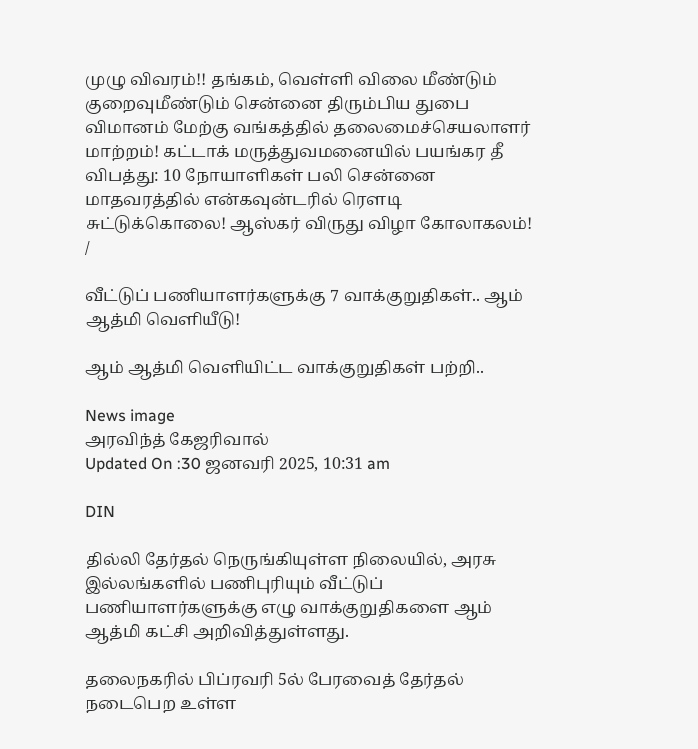முழு விவரம்!! தங்கம், வெள்ளி விலை மீண்டும் குறைவுமீண்டும் சென்னை திரும்பிய துபை விமானம் மேற்கு வங்கத்தில் தலைமைச்செயலாளர் மாற்றம்! கட்டாக் மருத்துவமனையில் பயங்கர தீ விபத்து: 10 நோயாளிகள் பலி சென்னை மாதவரத்தில் என்கவுன்டரில் ரௌடி சுட்டுக்கொலை! ஆஸ்கர் விருது விழா கோலாகலம்!
/

வீட்டுப் பணியாளர்களுக்கு 7 வாக்குறுதிகள்.. ஆம் ஆத்மி வெளியீடு!

ஆம் ஆத்மி வெளியிட்ட வாக்குறுதிகள் பற்றி..

News image
அரவிந்த் கேஜரிவால்
Updated On :30 ஜனவரி 2025, 10:31 am

DIN

தில்லி தேர்தல் நெருங்கியுள்ள நிலையில், அரசு இல்லங்களில் பணிபுரியும் வீட்டுப் பணியாளர்களுக்கு எழு வாக்குறுதிகளை ஆம் ஆத்மி கட்சி அறிவித்துள்ளது.

தலைநகரில் பிப்ரவரி 5ல் பேரவைத் தேர்தல் நடைபெற உள்ள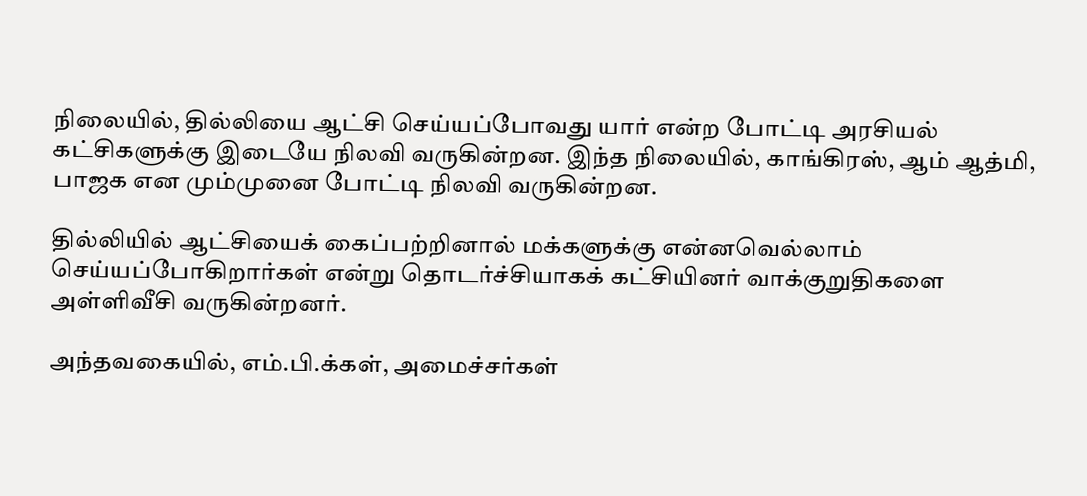நிலையில், தில்லியை ஆட்சி செய்யப்போவது யார் என்ற போட்டி அரசியல் கட்சிகளுக்கு இடையே நிலவி வருகின்றன. இந்த நிலையில், காங்கிரஸ், ஆம் ஆத்மி, பாஜக என மும்முனை போட்டி நிலவி வருகின்றன.

தில்லியில் ஆட்சியைக் கைப்பற்றினால் மக்களுக்கு என்னவெல்லாம் செய்யப்போகிறார்கள் என்று தொடர்ச்சியாகக் கட்சியினர் வாக்குறுதிகளை அள்ளிவீசி வருகின்றனர்.

அந்தவகையில், எம்.பி.க்கள், அமைச்சர்கள்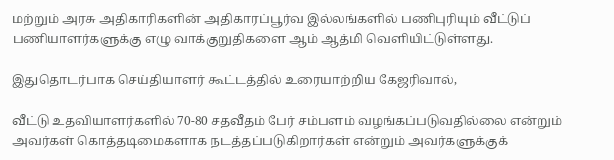மற்றும் அரசு அதிகாரிகளின் அதிகாரப்பூர்வ இல்லங்களில் பணிபுரியும் வீட்டுப் பணியாளர்களுக்கு எழு வாக்குறுதிகளை ஆம் ஆத்மி வெளியிட்டுள்ளது.

இதுதொடர்பாக செய்தியாளர் கூட்டத்தில் உரையாற்றிய கேஜரிவால்,

வீட்டு உதவியாளர்களில் 70-80 சதவீதம் பேர் சம்பளம் வழங்கப்படுவதில்லை என்றும் அவர்கள் கொத்தடிமைகளாக நடத்தப்படுகிறார்கள் என்றும் அவர்களுக்குக்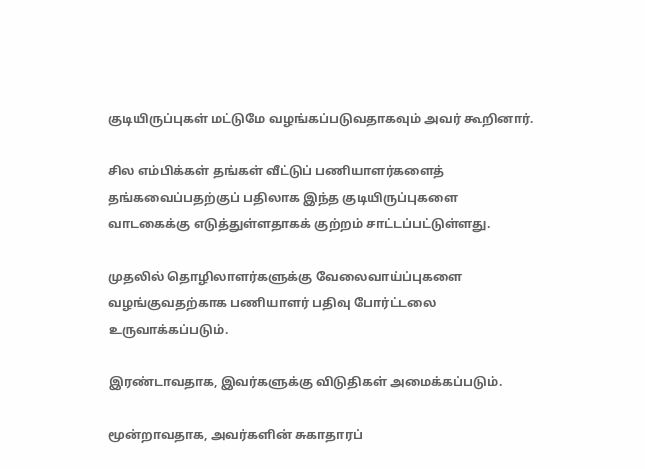குடியிருப்புகள் மட்டுமே வழங்கப்படுவதாகவும் அவர் கூறினார்.

சில எம்பிக்கள் தங்கள் வீட்டுப் பணியாளர்களைத் தங்கவைப்பதற்குப் பதிலாக இந்த குடியிருப்புகளை வாடகைக்கு எடுத்துள்ளதாகக் குற்றம் சாட்டப்பட்டுள்ளது.

முதலில் தொழிலாளர்களுக்கு வேலைவாய்ப்புகளை வழங்குவதற்காக பணியாளர் பதிவு போர்ட்டலை உருவாக்கப்படும்.

இரண்டாவதாக, இவர்களுக்கு விடுதிகள் அமைக்கப்படும்.

மூன்றாவதாக, அவர்களின் சுகாதாரப்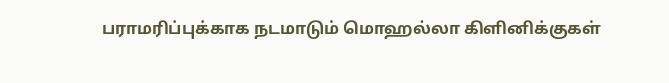பராமரிப்புக்காக நடமாடும் மொஹல்லா கிளினிக்குகள்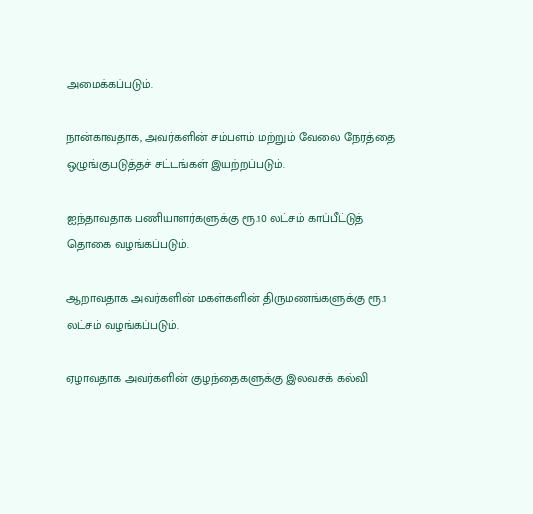அமைக்கப்படும்.

நான்காவதாக, அவர்களின் சம்பளம் மற்றும் வேலை நேரத்தை ஒழுங்குபடுத்தச் சட்டங்கள் இயற்றப்படும்.

ஐந்தாவதாக பணியாளர்களுக்கு ரூ.10 லட்சம் காப்பீட்டுத் தொகை வழங்கப்படும்.

ஆறாவதாக அவர்களின் மகள்களின் திருமணங்களுக்கு ரூ.1 லட்சம் வழங்கப்படும்.

ஏழாவதாக அவர்களின் குழந்தைகளுக்கு இலவசக் கல்வி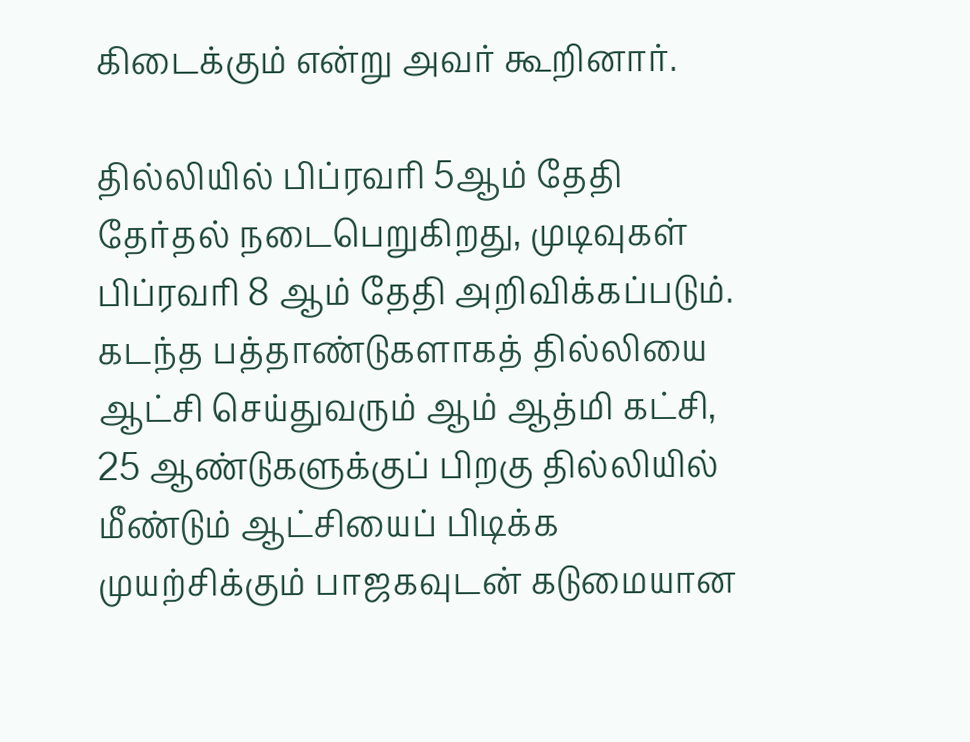கிடைக்கும் என்று அவர் கூறினார்.

தில்லியில் பிப்ரவரி 5ஆம் தேதி தேர்தல் நடைபெறுகிறது, முடிவுகள் பிப்ரவரி 8 ஆம் தேதி அறிவிக்கப்படும். கடந்த பத்தாண்டுகளாகத் தில்லியை ஆட்சி செய்துவரும் ஆம் ஆத்மி கட்சி, 25 ஆண்டுகளுக்குப் பிறகு தில்லியில் மீண்டும் ஆட்சியைப் பிடிக்க முயற்சிக்கும் பாஜகவுடன் கடுமையான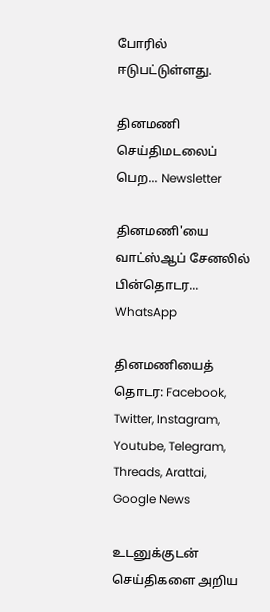போரில் ஈடுபட்டுள்ளது.

தினமணி செய்திமடலைப் பெற... Newsletter

தினமணி'யை வாட்ஸ்ஆப் சேனலில் பின்தொடர... WhatsApp

தினமணியைத் தொடர: Facebook, Twitter, Instagram, Youtube, Telegram, Threads, Arattai, Google News

உடனுக்குடன் செய்திகளை அறிய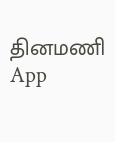தினமணி App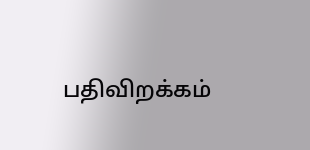பதிவிறக்கம்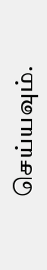செய்யவும்.